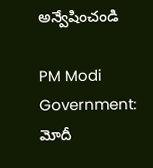అన్వేషించండి

PM Modi Government: మోదీ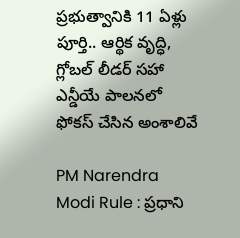ప్రభుత్వానికి 11 ఏళ్లు పూర్తి.. ఆర్థిక వృద్ధి, గ్లోబల్ లీడర్ సహా ఎన్డీయే పాలనలో ఫోకస్ చేసిన అంశాలివే

PM Narendra Modi Rule : ప్రధాని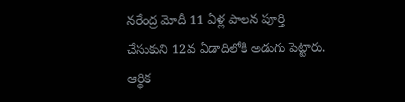నరేంద్ర మోదీ 11 ఏళ్ల పాలన పూర్తి చేసుకుని 12వ ఏడాదిలోకి అడుగు పెట్టారు. ఆర్థిక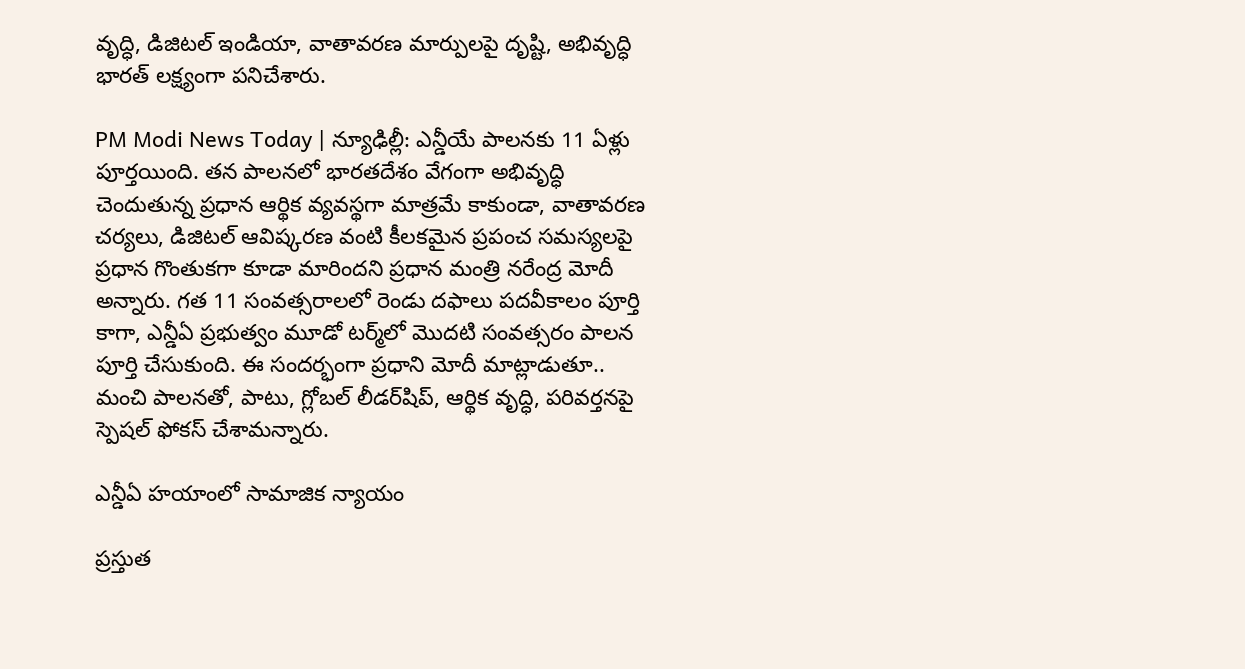వృద్ధి, డిజిటల్ ఇండియా, వాతావరణ మార్పులపై దృష్టి, అభివృద్ధి భారత్ లక్ష్యంగా పనిచేశారు.

PM Modi News Today | న్యూఢిల్లీ: ఎన్డీయే పాలనకు 11 ఏళ్లు పూర్తయింది. తన పాలనలో భారతదేశం వేగంగా అభివృద్ధి చెందుతున్న ప్రధాన ఆర్థిక వ్యవస్థగా మాత్రమే కాకుండా, వాతావరణ చర్యలు, డిజిటల్ ఆవిష్కరణ వంటి కీలకమైన ప్రపంచ సమస్యలపై ప్రధాన గొంతుకగా కూడా మారిందని ప్రధాన మంత్రి నరేంద్ర మోదీ అన్నారు. గత 11 సంవత్సరాలలో రెండు దఫాలు పదవీకాలం పూర్తి కాగా, ఎన్డీఏ ప్రభుత్వం మూడో టర్మ్‌లో మొదటి సంవత్సరం పాలన పూర్తి చేసుకుంది. ఈ సందర్భంగా ప్రధాని మోదీ మాట్లాడుతూ.. మంచి పాలనతో, పాటు, గ్లోబల్ లీడర్‌షిప్, ఆర్థిక వృద్ధి, పరివర్తనపై స్పెషల్ ఫోకస్ చేశామన్నారు.

ఎన్డీఏ హయాంలో సామాజిక న్యాయం

ప్రస్తుత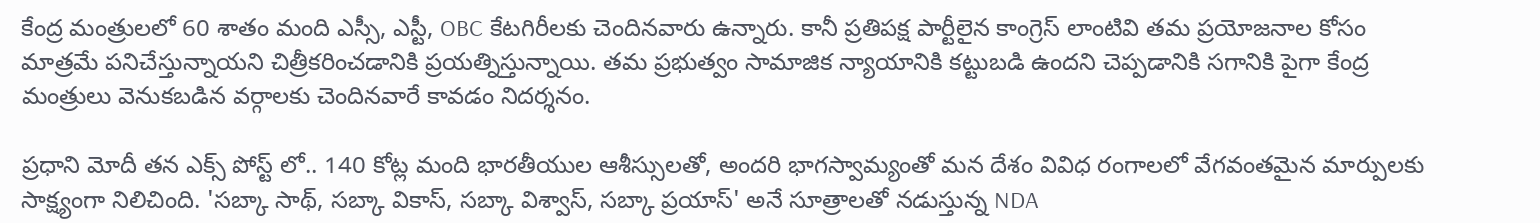కేంద్ర మంత్రులలో 60 శాతం మంది ఎస్సీ, ఎస్టీ, OBC కేటగిరీలకు చెందినవారు ఉన్నారు. కానీ ప్రతిపక్ష పార్టీలైన కాంగ్రెస్ లాంటివి తమ ప్రయోజనాల కోసం మాత్రమే పనిచేస్తున్నాయని చిత్రీకరించడానికి ప్రయత్నిస్తున్నాయి. తమ ప్రభుత్వం సామాజిక న్యాయానికి కట్టుబడి ఉందని చెప్పడానికి సగానికి పైగా కేంద్ర మంత్రులు వెనుకబడిన వర్గాలకు చెందినవారే కావడం నిదర్శనం.

ప్రధాని మోదీ తన ఎక్స్ పోస్ట్ లో.. 140 కోట్ల మంది భారతీయుల ఆశీస్సులతో, అందరి భాగస్వామ్యంతో మన దేశం వివిధ రంగాలలో వేగవంతమైన మార్పులకు సాక్ష్యంగా నిలిచింది. 'సబ్కా సాథ్, సబ్కా వికాస్, సబ్కా విశ్వాస్, సబ్కా ప్రయాస్' అనే సూత్రాలతో నడుస్తున్న NDA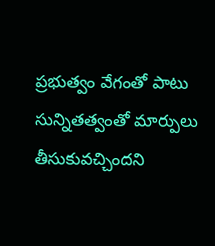ప్రభుత్వం వేగంతో పాటు సున్నితత్వంతో మార్పులు తీసుకువచ్చిందని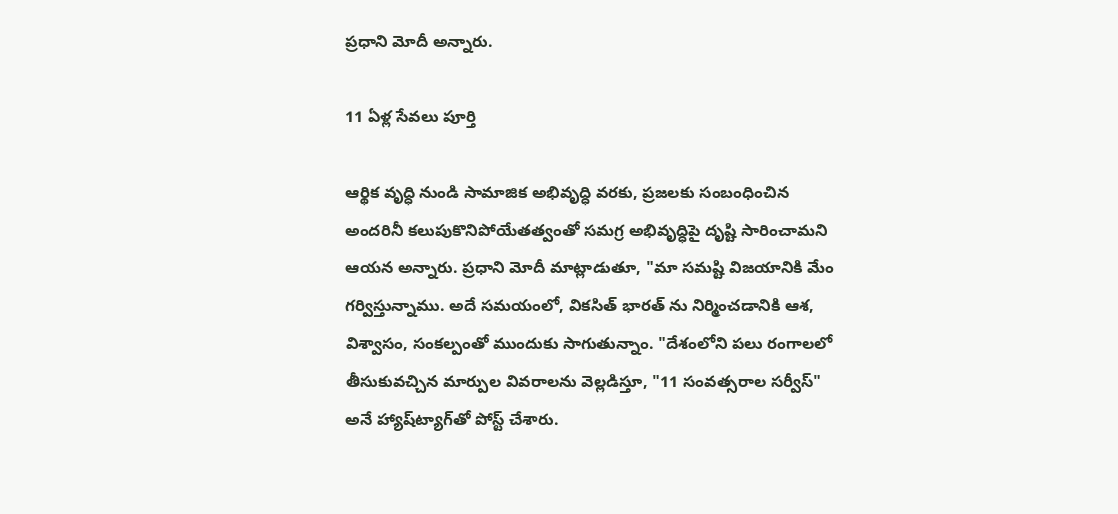ప్రధాని మోదీ అన్నారు.

11 ఏళ్ల సేవలు పూర్తి

ఆర్థిక వృద్ధి నుండి సామాజిక అభివృద్ధి వరకు, ప్రజలకు సంబంధించిన అందరినీ కలుపుకొనిపోయేతత్వంతో సమగ్ర అభివృద్ధిపై దృష్టి సారించామని ఆయన అన్నారు. ప్రధాని మోదీ మాట్లాడుతూ, "మా సమష్టి విజయానికి మేం గర్విస్తున్నాము. అదే సమయంలో, వికసిత్ భారత్ ను నిర్మించడానికి ఆశ, విశ్వాసం, సంకల్పంతో ముందుకు సాగుతున్నాం. "దేశంలోని పలు రంగాలలో తీసుకువచ్చిన మార్పుల వివరాలను వెల్లడిస్తూ, "11 సంవత్సరాల సర్వీస్" అనే హ్యాష్‌ట్యాగ్‌తో పోస్ట్ చేశారు.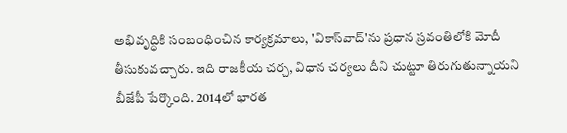అభివృద్ధికి సంబంధించిన కార్యక్రమాలు, 'వికాస్‌వాద్‌'ను ప్రధాన స్రవంతిలోకి మోదీ తీసుకువచ్చారు. ఇది రాజకీయ చర్చ, విధాన చర్యలు దీని చుట్టూ తిరుగుతున్నాయని బీజేపీ పేర్కొంది. 2014లో భారత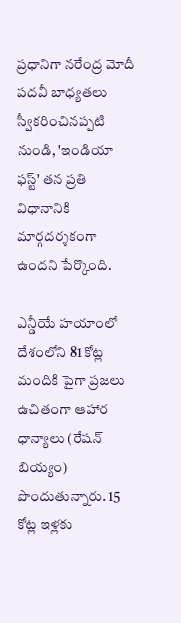ప్రధానిగా నరేంద్ర మోదీ పదవీ బాధ్యతలు స్వీకరించినప్పటి నుండి, 'ఇండియా ఫస్ట్' తన ప్రతి విధానానికి మార్గదర్శకంగా ఉందని పేర్కొంది.

ఎన్డీయే హయాంలో దేశంలోని 81 కోట్ల మందికి పైగా ప్రజలు ఉచితంగా ఆహార ధాన్యాలు (రేషన్ బియ్యం) పొందుతున్నారు. 15 కోట్ల ఇళ్లకు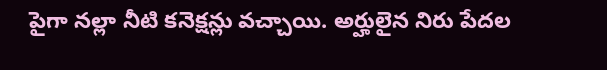పైగా నల్లా నీటి కనెక్షన్లు వచ్చాయి. అర్హులైన నిరు పేదల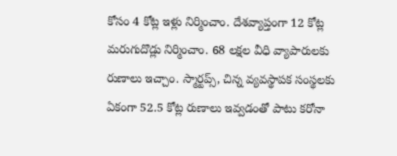కోసం 4 కోట్ల ఇళ్లు నిర్మించాం. దేశవ్యాప్తంగా 12 కోట్ల మరుగుదొడ్లు నిర్మించాం. 68 లక్షల వీధి వ్యాపారులకు రుణాలు ఇచ్చాం. స్మార్టప్స్, చిన్న వ్యవస్థాపక సంస్థలకు ఏకంగా 52.5 కోట్ల రుణాలు ఇవ్వడంతో పాటు కరోనా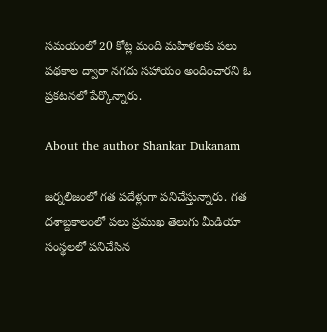సమయంలో 20 కోట్ల మంది మహిళలకు పలు పథకాల ద్వారా నగదు సహాయం అందించారని ఓ ప్రకటనలో పేర్కొన్నారు.

About the author Shankar Dukanam

జర్నలిజంలో గత పదేళ్లుగా పనిచేస్తున్నారు. గత దశాబ్దకాలంలో పలు ప్రముఖ తెలుగు మీడియా సంస్థలలో పనిచేసిన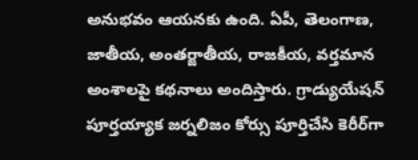అనుభవం ఆయనకు ఉంది. ఏపీ, తెలంగాణ, జాతీయ, అంతర్జాతీయ, రాజకీయ, వర్తమాన అంశాలపై కథనాలు అందిస్తారు. గ్రాడ్యుయేషన్ పూర్తయ్యాక జర్నలిజం కోర్సు పూర్తిచేసి కెరీర్‌గా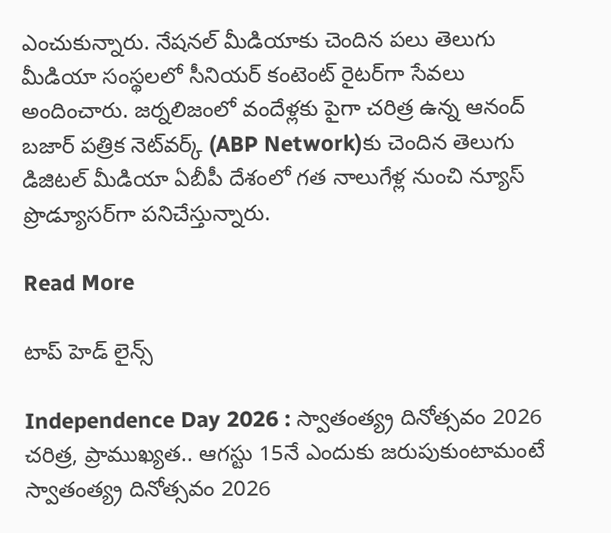ఎంచుకున్నారు. నేషనల్ మీడియాకు చెందిన పలు తెలుగు మీడియా సంస్థలలో సీనియర్ కంటెంట్ రైటర్‌గా సేవలు అందించారు. జర్నలిజంలో వందేళ్లకు పైగా చరిత్ర ఉన్న ఆనంద్ బజార్ పత్రిక నెట్‌వర్క్ (ABP Network)కు చెందిన తెలుగు డిజిటల్ మీడియా ఏబీపీ దేశంలో గత నాలుగేళ్ల నుంచి న్యూస్ ప్రొడ్యూసర్‌గా పనిచేస్తున్నారు.

Read More

టాప్ హెడ్ లైన్స్

Independence Day 2026 : స్వాతంత్య్ర దినోత్సవం 2026 చరిత్ర, ప్రాముఖ్యత.. ఆగస్టు 15నే ఎందుకు జరుపుకుంటామంటే
స్వాతంత్య్ర దినోత్సవం 2026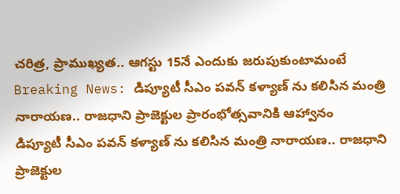చరిత్ర, ప్రాముఖ్యత.. ఆగస్టు 15నే ఎందుకు జరుపుకుంటామంటే
Breaking News: డిప్యూటీ సీఎం పవన్ కళ్యాణ్ ను కలిసిన మంత్రి నారాయణ.. రాజధాని ప్రాజెక్టుల ప్రారంభోత్సవానికి ఆహ్వానం
డిప్యూటీ సీఎం పవన్ కళ్యాణ్ ను కలిసిన మంత్రి నారాయణ.. రాజధాని ప్రాజెక్టుల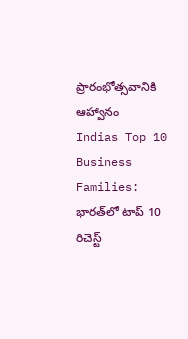ప్రారంభోత్సవానికి ఆహ్వానం
Indias Top 10 Business Families: భారత్‌లో టాప్ 10 రిచెస్ట్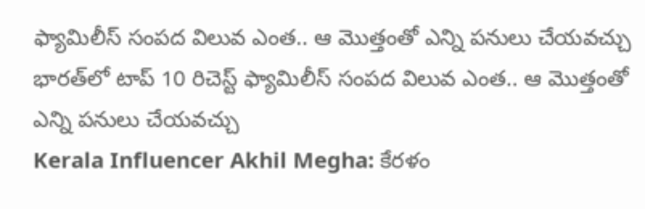ఫ్యామిలీస్ సంపద విలువ ఎంత.. ఆ మొత్తంతో ఎన్ని పనులు చేయవచ్చు
భారత్‌లో టాప్ 10 రిచెస్ట్ ఫ్యామిలీస్ సంపద విలువ ఎంత.. ఆ మొత్తంతో ఎన్ని పనులు చేయవచ్చు
Kerala Influencer Akhil Megha: కేరళం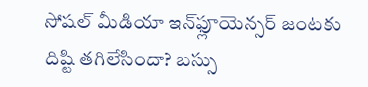సోషల్ మీడియా ఇన్‌ఫ్లూయెన్సర్ జంటకు దిష్టి తగిలేసిందా? బస్సు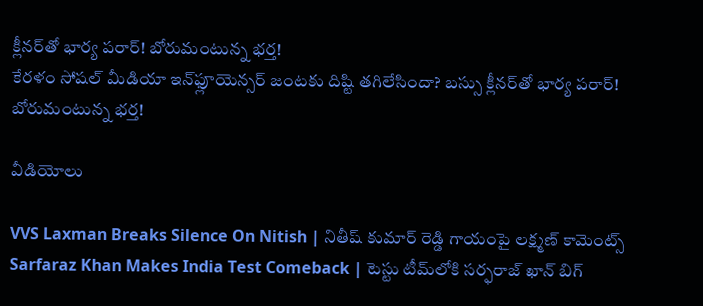క్లీనర్‌తో భార్య పరార్‌! బోరుమంటున్న భర్త!
కేరళం సోషల్ మీడియా ఇన్‌ఫ్లూయెన్సర్ జంటకు దిష్టి తగిలేసిందా? బస్సు క్లీనర్‌తో భార్య పరార్‌! బోరుమంటున్న భర్త!

వీడియోలు

VVS Laxman Breaks Silence On Nitish | నితీష్ కుమార్ రెడ్డి గాయంపై లక్ష్మణ్ కామెంట్స్
Sarfaraz Khan Makes India Test Comeback | టెస్టు టీమ్‌లోకి సర్ఫరాజ్ ఖాన్ బిగ్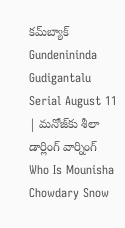కమ్‌బ్యాక్
Gundenininda Gudigantalu Serial August 11 | మనోజ్‌కు శీలా డార్లింగ్ వార్నింగ్
Who Is Mounisha Chowdary Snow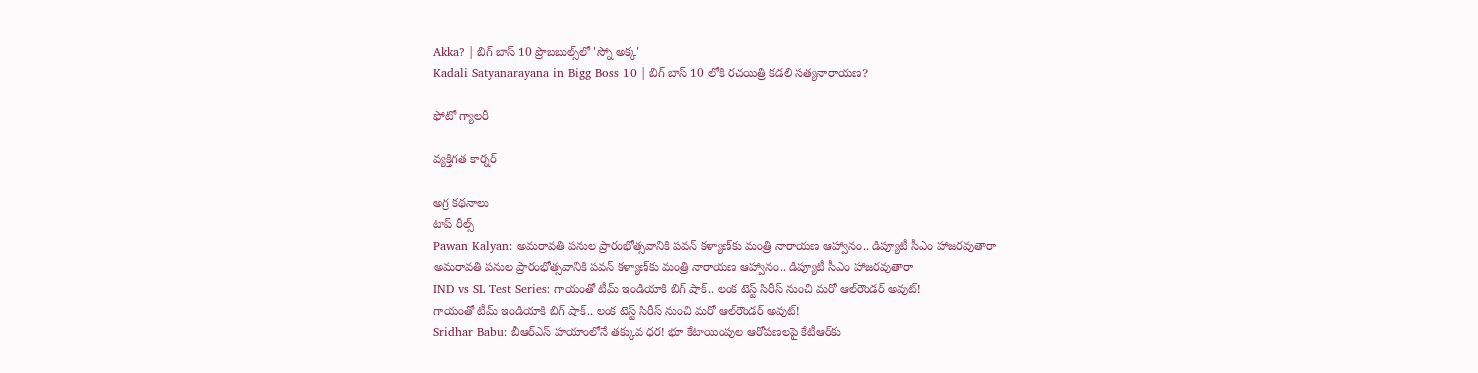Akka? | బిగ్ బాస్ 10 ప్రొబబుల్స్‌లో 'స్నో అక్క'
Kadali Satyanarayana in Bigg Boss 10 | బిగ్ బాస్ 10 లోకి రచయిత్రి కడలి సత్యనారాయణ?

ఫోటో గ్యాలరీ

వ్యక్తిగత కార్నర్

అగ్ర కథనాలు
టాప్ రీల్స్
Pawan Kalyan: అమరావతి పనుల ప్రారంభోత్సవానికి పవన్ కళ్యాణ్‌కు మంత్రి నారాయణ ఆహ్వానం.. డిప్యూటీ సీఎం హాజరవుతారా
అమరావతి పనుల ప్రారంభోత్సవానికి పవన్ కళ్యాణ్‌కు మంత్రి నారాయణ ఆహ్వానం.. డిప్యూటీ సీఎం హాజరవుతారా
IND vs SL Test Series: గాయంతో టీమ్ ఇండియాకి బిగ్ షాక్.. లంక టెస్ట్ సిరీస్ నుంచి మ‌రో ఆల్‌రౌండర్ అవుట్!
గాయంతో టీమ్ ఇండియాకి బిగ్ షాక్.. లంక టెస్ట్ సిరీస్ నుంచి మ‌రో ఆల్‌రౌండర్ అవుట్!
Sridhar Babu: బీఆర్ఎస్ హయాంలోనే తక్కువ ధర! భూ కేటాయింపుల ఆరోపణలపై కేటీఆర్‌కు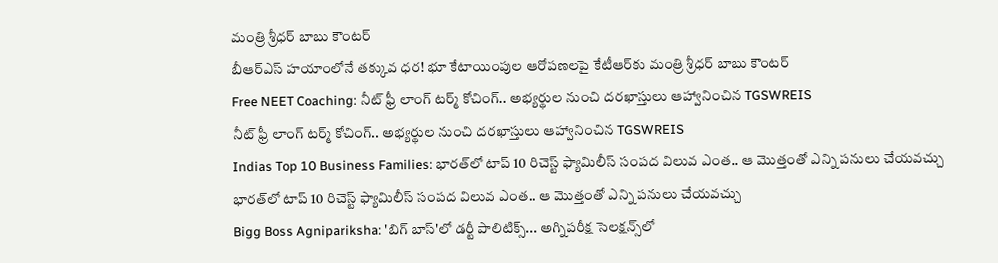మంత్రి శ్రీధర్ బాబు కౌంటర్
బీఆర్ఎస్ హయాంలోనే తక్కువ ధర! భూ కేటాయింపుల ఆరోపణలపై కేటీఆర్‌కు మంత్రి శ్రీధర్ బాబు కౌంటర్
Free NEET Coaching: నీట్ ఫ్రీ లాంగ్ టర్మ్ కోచింగ్.. అభ్యర్థుల నుంచి దరఖాస్తులు ఆహ్వానించిన TGSWREIS
నీట్ ఫ్రీ లాంగ్ టర్మ్ కోచింగ్.. అభ్యర్థుల నుంచి దరఖాస్తులు ఆహ్వానించిన TGSWREIS
Indias Top 10 Business Families: భారత్‌లో టాప్ 10 రిచెస్ట్ ఫ్యామిలీస్ సంపద విలువ ఎంత.. ఆ మొత్తంతో ఎన్ని పనులు చేయవచ్చు
భారత్‌లో టాప్ 10 రిచెస్ట్ ఫ్యామిలీస్ సంపద విలువ ఎంత.. ఆ మొత్తంతో ఎన్ని పనులు చేయవచ్చు
Bigg Boss Agnipariksha: 'బిగ్ బాస్'లో డర్టీ పాలిటిక్స్... అగ్నిపరీక్ష సెలక్షన్స్‌లో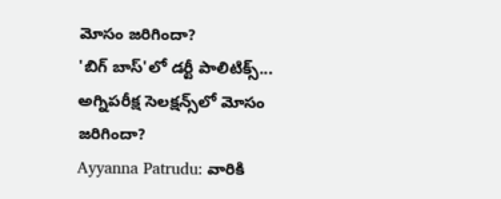మోసం జరిగిందా?
'బిగ్ బాస్'లో డర్టీ పాలిటిక్స్... అగ్నిపరీక్ష సెలక్షన్స్‌లో మోసం జరిగిందా?
Ayyanna Patrudu: వారికి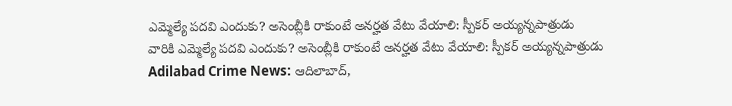ఎమ్మెల్యే పదవి ఎందుకు? అసెంబ్లీకి రాకుంటే అనర్హత వేటు వేయాలి: స్పీకర్ అయ్యన్నపాత్రుడు
వారికి ఎమ్మెల్యే పదవి ఎందుకు? అసెంబ్లీకి రాకుంటే అనర్హత వేటు వేయాలి: స్పీకర్ అయ్యన్నపాత్రుడు
Adilabad Crime News: ఆదిలాబాద్,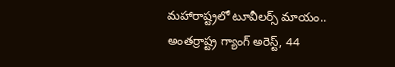మహారాష్ట్రలో టూవీలర్స్ మాయం.. అంతర్రాష్ట్ర గ్యాంగ్ అరెస్ట్, 44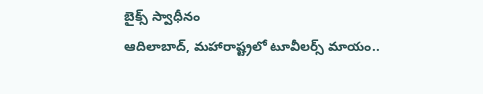బైక్స్ స్వాధీనం
ఆదిలాబాద్, మహారాష్ట్రలో టూవీలర్స్ మాయం..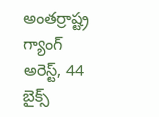అంతర్రాష్ట్ర గ్యాంగ్ అరెస్ట్, 44 బైక్స్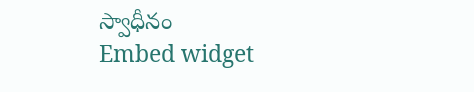స్వాధీనం
Embed widget